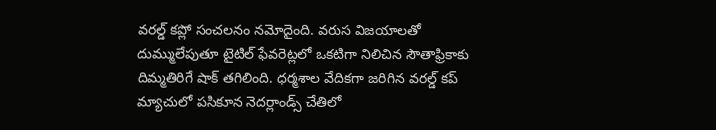వరల్డ్ కప్లో సంచలనం నమోదైంది. వరుస విజయాలతో దుమ్ములేపుతూ టైటిల్ ఫేవరెట్లలో ఒకటిగా నిలిచిన సౌతాఫ్రికాకు దిమ్మతిరిగే షాక్ తగిలింది. ధర్మశాల వేదికగా జరిగిన వరల్డ్ కప్ మ్యాచులో పసికూన నెదర్లాండ్స్ చేతిలో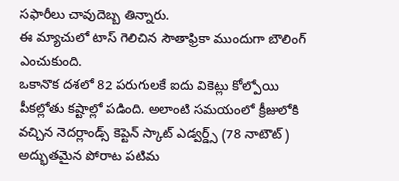సఫారీలు చావుదెబ్బ తిన్నారు.
ఈ మ్యాచులో టాస్ గెలిచిన సౌతాఫ్రికా ముందుగా బౌలింగ్ ఎంచుకుంది.
ఒకానొక దశలో 82 పరుగులకే ఐదు వికెట్లు కోల్పోయి పీకల్లోతు కష్టాల్లో పడింది. అలాంటి సమయంలో క్రీజులోకి వచ్చిన నెదర్లాండ్స్ కెప్టెన్ స్కాట్ ఎడ్వర్డ్స్ (78 నాటౌట్) అద్భుతమైన పోరాట పటిమ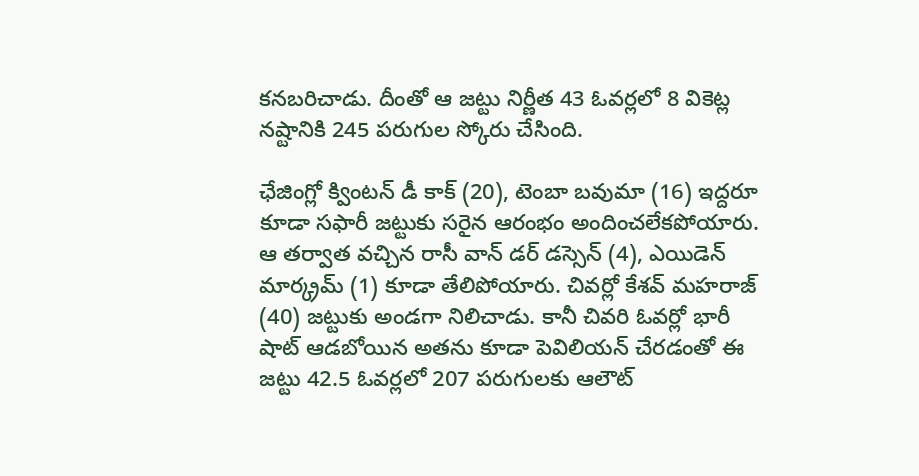కనబరిచాడు. దీంతో ఆ జట్టు నిర్ణీత 43 ఓవర్లలో 8 వికెట్ల నష్టానికి 245 పరుగుల స్కోరు చేసింది.

ఛేజింగ్లో క్వింటన్ డీ కాక్ (20), టెంబా బవుమా (16) ఇద్దరూ కూడా సఫారీ జట్టుకు సరైన ఆరంభం అందించలేకపోయారు. ఆ తర్వాత వచ్చిన రాసీ వాన్ డర్ డస్సెన్ (4), ఎయిడెన్ మార్క్రమ్ (1) కూడా తేలిపోయారు. చివర్లో కేశవ్ మహరాజ్ (40) జట్టుకు అండగా నిలిచాడు. కానీ చివరి ఓవర్లో భారీ షాట్ ఆడబోయిన అతను కూడా పెవిలియన్ చేరడంతో ఈ జట్టు 42.5 ఓవర్లలో 207 పరుగులకు ఆలౌట్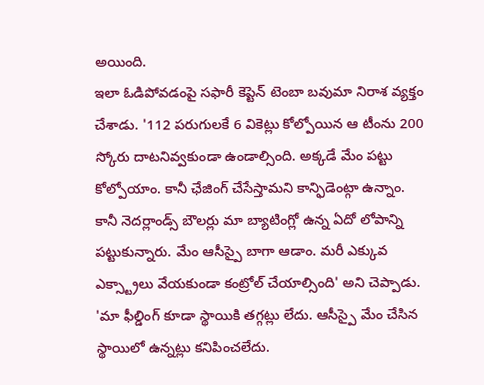అయింది.
ఇలా ఓడిపోవడంపై సఫారీ కెప్టెన్ టెంబా బవుమా నిరాశ వ్యక్తం చేశాడు. '112 పరుగులకే 6 వికెట్లు కోల్పోయిన ఆ టీంను 200 స్కోరు దాటనివ్వకుండా ఉండాల్సింది. అక్కడే మేం పట్టు కోల్పోయాం. కానీ ఛేజింగ్ చేసేస్తామని కాన్ఫిడెంట్గా ఉన్నాం. కానీ నెదర్లాండ్స్ బౌలర్లు మా బ్యాటింగ్లో ఉన్న ఏదో లోపాన్ని పట్టుకున్నారు. మేం ఆసీస్పై బాగా ఆడాం. మరీ ఎక్కువ ఎక్స్ట్రాలు వేయకుండా కంట్రోల్ చేయాల్సింది' అని చెప్పాడు.
'మా ఫీల్డింగ్ కూడా స్థాయికి తగ్గట్లు లేదు. ఆసీస్పై మేం చేసిన స్థాయిలో ఉన్నట్లు కనిపించలేదు.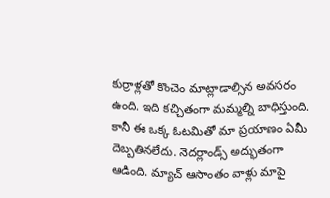కుర్రాళ్లతో కొంచెం మాట్లాడాల్సిన అవసరం ఉంది. ఇది కచ్చితంగా మమ్మల్ని బాధిస్తుంది. కానీ ఈ ఒక్క ఓటమితో మా ప్రయాణం ఏమీ దెబ్బతినలేదు. నెదర్లాండ్స్ అద్భుతంగా ఆడింది. మ్యాచ్ ఆసాంతం వాళ్లు మాపై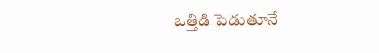ఒత్తిడి పెడుతూనే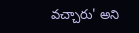వచ్చారు' అని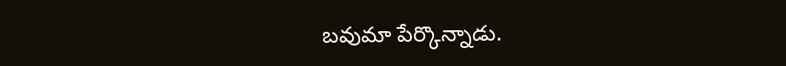బవుమా పేర్కొన్నాడు.